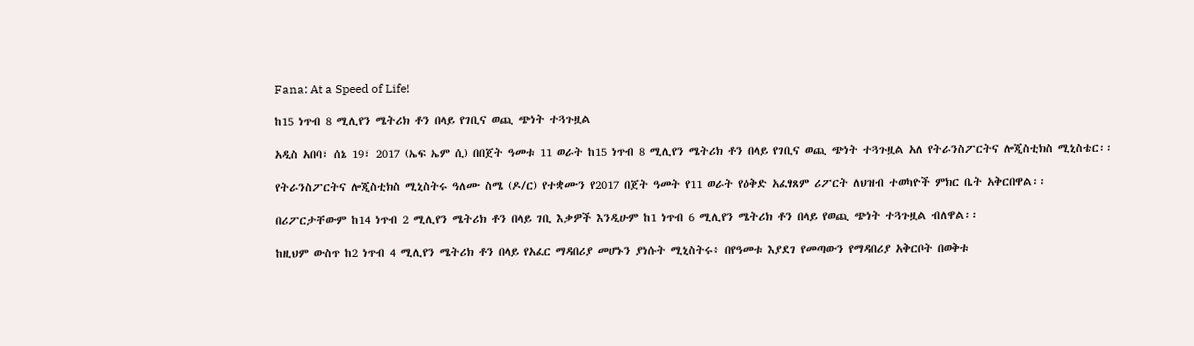Fana: At a Speed of Life!

ከ15 ነጥብ 8 ሚሊየን ሜትሪክ ቶን በላይ የገቢና ወጪ ጭነት ተጓጉዟል

አዲስ አበባ፣ ሰኔ 19፣ 2017 (ኤፍ ኤም ሲ) በበጀት ዓመቱ 11 ወራት ከ15 ነጥብ 8 ሚሊየን ሜትሪክ ቶን በላይ የገቢና ወጪ ጭነት ተጓጉዟል አለ የትራንስፖርትና ሎጂስቲክስ ሚኒስቴር፡፡

የትራንስፖርትና ሎጂስቲክስ ሚኒስትሩ ዓለሙ ስሜ (ዶ/ር) የተቋሙን የ2017 በጀት ዓመት የ11 ወራት የዕቅድ አፈፃጸም ሪፖርት ለህዝብ ተወካዮች ምክር ቤት አቅርበዋል፡፡

በሪፖርታቸውም ከ14 ነጥብ 2 ሚሊየን ሜትሪክ ቶን በላይ ገቢ እቃዎች እንዲሁም ከ1 ነጥብ 6 ሚሊየን ሜትሪክ ቶን በላይ የወጪ ጭነት ተጓጉዟል ብለዋል፡፡

ከዚህም ውስጥ ከ2 ነጥብ 4 ሚሊየን ሜትሪክ ቶን በላይ የአፈር ማዳበሪያ መሆኑን ያነሱት ሚኒስትሩ፥ በየዓመቱ እያደገ የመጣውን የማዳበሪያ አቅርቦት በወቅቱ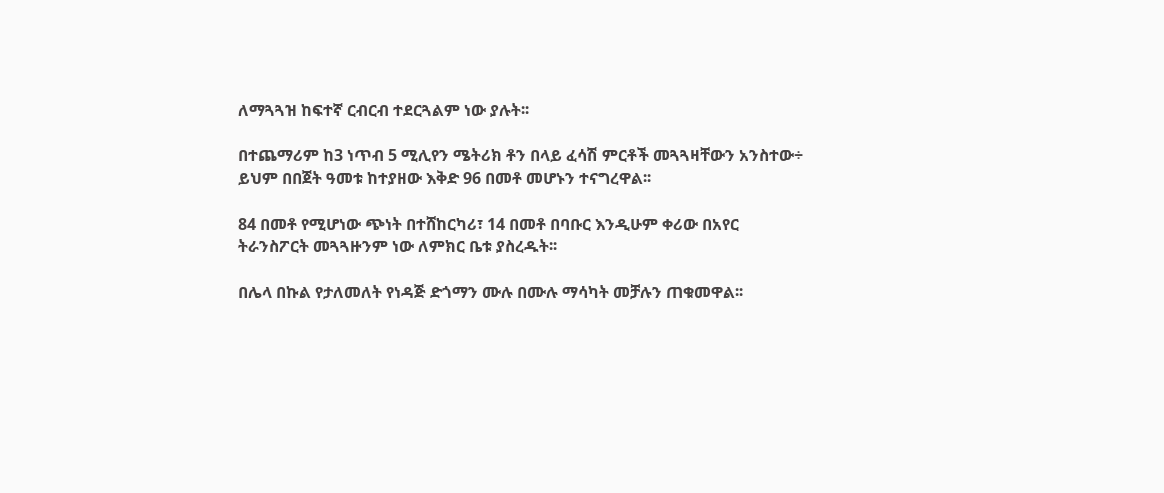ለማጓጓዝ ከፍተኛ ርብርብ ተደርጓልም ነው ያሉት፡፡

በተጨማሪም ከ3 ነጥብ 5 ሚሊየን ሜትሪክ ቶን በላይ ፈሳሽ ምርቶች መጓጓዛቸውን አንስተው÷ ይህም በበጀት ዓመቱ ከተያዘው እቅድ 96 በመቶ መሆኑን ተናግረዋል፡፡

84 በመቶ የሚሆነው ጭነት በተሸከርካሪ፣ 14 በመቶ በባቡር እንዲሁም ቀሪው በአየር ትራንስፖርት መጓጓዙንም ነው ለምክር ቤቱ ያስረዱት፡፡

በሌላ በኩል የታለመለት የነዳጅ ድጎማን ሙሉ በሙሉ ማሳካት መቻሉን ጠቁመዋል፡፡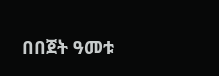በበጀት ዓመቱ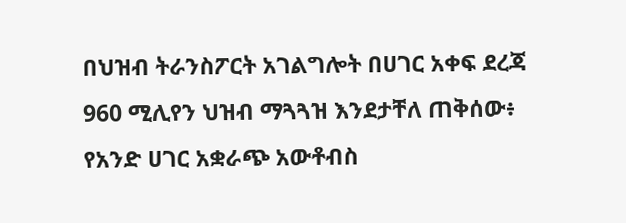በህዝብ ትራንስፖርት አገልግሎት በሀገር አቀፍ ደረጃ 960 ሚሊየን ህዝብ ማጓጓዝ እንደታቸለ ጠቅሰው፥ የአንድ ሀገር አቋራጭ አውቶብስ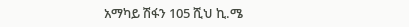አማካይ ሽፋን 105 ሺህ ኪ.ሜ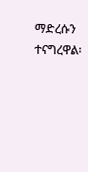ማድረሱን ተናግረዋል፡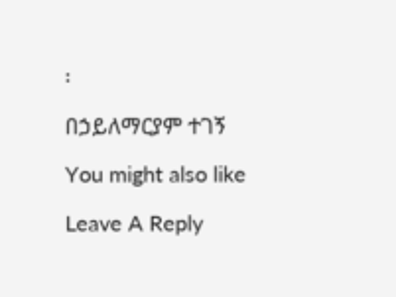፡

በኃይለማርያም ተገኝ

You might also like

Leave A Reply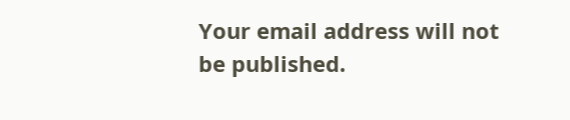Your email address will not be published.